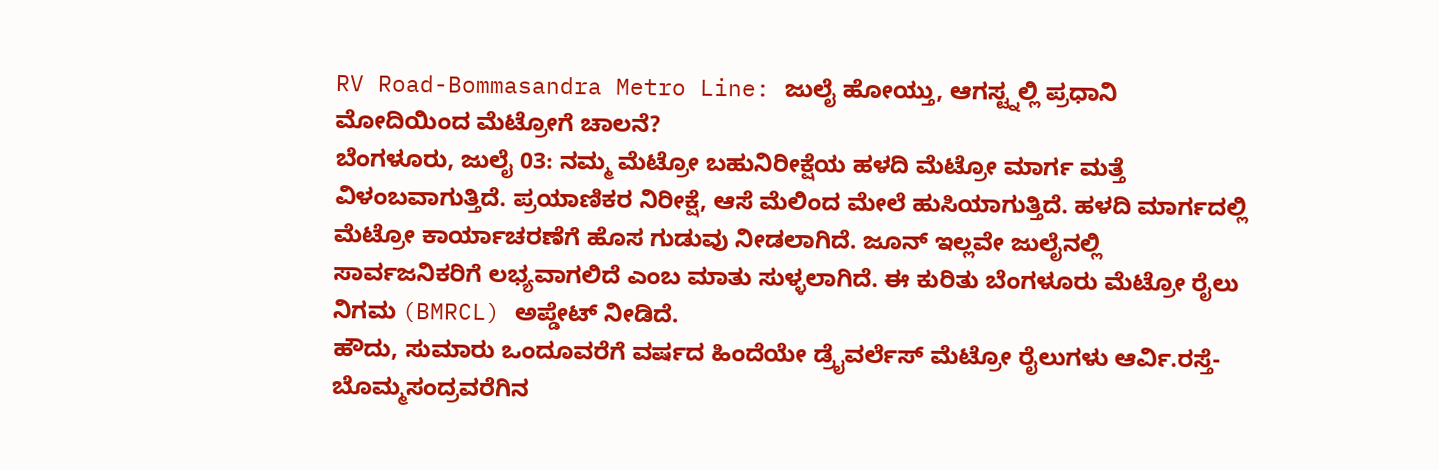RV Road-Bommasandra Metro Line: ಜುಲೈ ಹೋಯ್ತು, ಆಗಸ್ಟ್ನಲ್ಲಿ ಪ್ರಧಾನಿ ಮೋದಿಯಿಂದ ಮೆಟ್ರೋಗೆ ಚಾಲನೆ?
ಬೆಂಗಳೂರು, ಜುಲೈ 03: ನಮ್ಮ ಮೆಟ್ರೋ ಬಹುನಿರೀಕ್ಷೆಯ ಹಳದಿ ಮೆಟ್ರೋ ಮಾರ್ಗ ಮತ್ತೆ ವಿಳಂಬವಾಗುತ್ತಿದೆ. ಪ್ರಯಾಣಿಕರ ನಿರೀಕ್ಷೆ, ಆಸೆ ಮೆಲಿಂದ ಮೇಲೆ ಹುಸಿಯಾಗುತ್ತಿದೆ. ಹಳದಿ ಮಾರ್ಗದಲ್ಲಿ ಮೆಟ್ರೋ ಕಾರ್ಯಾಚರಣೆಗೆ ಹೊಸ ಗುಡುವು ನೀಡಲಾಗಿದೆ. ಜೂನ್ ಇಲ್ಲವೇ ಜುಲೈನಲ್ಲಿ ಸಾರ್ವಜನಿಕರಿಗೆ ಲಭ್ಯವಾಗಲಿದೆ ಎಂಬ ಮಾತು ಸುಳ್ಳಲಾಗಿದೆ. ಈ ಕುರಿತು ಬೆಂಗಳೂರು ಮೆಟ್ರೋ ರೈಲು ನಿಗಮ (BMRCL) ಅಪ್ಡೇಟ್ ನೀಡಿದೆ.
ಹೌದು, ಸುಮಾರು ಒಂದೂವರೆಗೆ ವರ್ಷದ ಹಿಂದೆಯೇ ಡ್ರೈವರ್ಲೆಸ್ ಮೆಟ್ರೋ ರೈಲುಗಳು ಆರ್ವಿ.ರಸ್ತೆ-ಬೊಮ್ಮಸಂದ್ರವರೆಗಿನ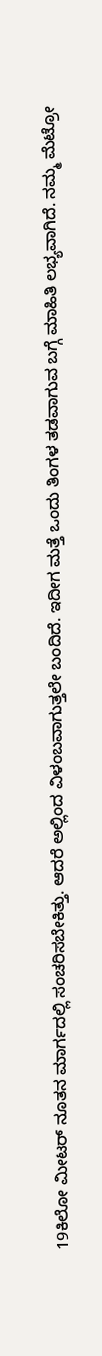19ಕಿಲೋ ಮೀಟರ್ ನೂತನ ಮಾರ್ಗದಲ್ಲಿ ಸಂಚರಿಸಬೇಕಿತ್ತು. ಆದರೆ ಅಲ್ಲಿಂದ ವಿಳಂಬವಾಗುತ್ತಲೇ ಬಂದಿದೆ. ಇದೀಗ ಮತ್ತೆ ಒಂದು ತಿಂಗಳ ತಡವಾಗುವ ಬಗ್ಗೆ ಮಾಹಿತಿ ಲಭ್ಯವಾಗಿದೆ. ನಮ್ಮ ಮೆಟ್ರೋ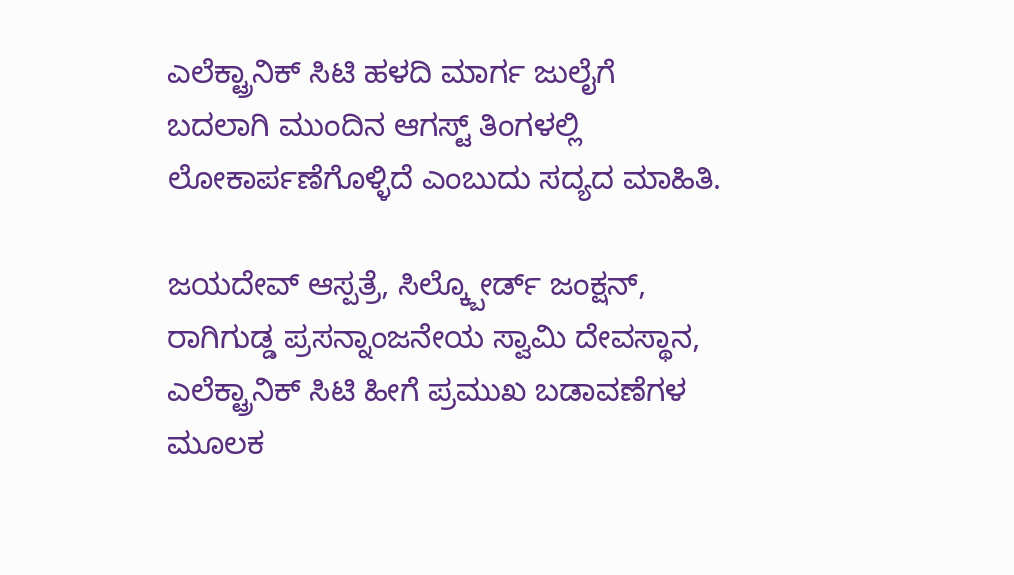ಎಲೆಕ್ಟ್ರಾನಿಕ್ ಸಿಟಿ ಹಳದಿ ಮಾರ್ಗ ಜುಲೈಗೆ ಬದಲಾಗಿ ಮುಂದಿನ ಆಗಸ್ಟ್ ತಿಂಗಳಲ್ಲಿ ಲೋಕಾರ್ಪಣೆಗೊಳ್ಳಿದೆ ಎಂಬುದು ಸದ್ಯದ ಮಾಹಿತಿ.

ಜಯದೇವ್ ಆಸ್ಪತ್ರೆ, ಸಿಲ್ಕ್ಬೋರ್ಡ್ ಜಂಕ್ಷನ್, ರಾಗಿಗುಡ್ಡ ಪ್ರಸನ್ನಾಂಜನೇಯ ಸ್ವಾಮಿ ದೇವಸ್ಥಾನ, ಎಲೆಕ್ಟ್ರಾನಿಕ್ ಸಿಟಿ ಹೀಗೆ ಪ್ರಮುಖ ಬಡಾವಣೆಗಳ ಮೂಲಕ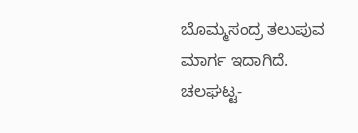ಬೊಮ್ಮಸಂದ್ರ ತಲುಪುವ ಮಾರ್ಗ ಇದಾಗಿದೆ. ಚಲಘಟ್ಟ-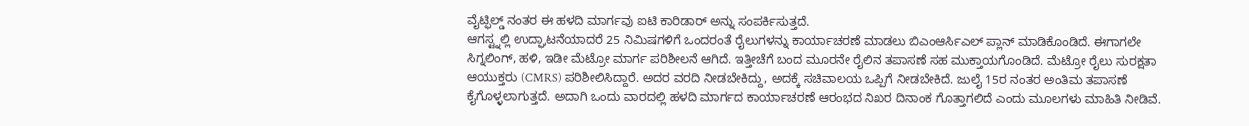ವೈಟ್ಫಿಲ್ಡ್ ನಂತರ ಈ ಹಳದಿ ಮಾರ್ಗವು ಐಟಿ ಕಾರಿಡಾರ್ ಅನ್ನು ಸಂಪರ್ಕಿಸುತ್ತದೆ.
ಆಗಸ್ಟ್ನಲ್ಲಿ ಉದ್ಘಾಟನೆಯಾದರೆ 25 ನಿಮಿಷಗಳಿಗೆ ಒಂದರಂತೆ ರೈಲುಗಳನ್ನು ಕಾರ್ಯಾಚರಣೆ ಮಾಡಲು ಬಿಎಂಆರ್ಸಿಎಲ್ ಪ್ಲಾನ್ ಮಾಡಿಕೊಂಡಿದೆ. ಈಗಾಗಲೇ ಸಿಗ್ನಲಿಂಗ್, ಹಳಿ, ಇಡೀ ಮೆಟ್ರೋ ಮಾರ್ಗ ಪರಿಶೀಲನೆ ಆಗಿದೆ. ಇತ್ತೀಚೆಗೆ ಬಂದ ಮೂರನೇ ರೈಲಿನ ತಪಾಸಣೆ ಸಹ ಮುಕ್ತಾಯಗೊಂಡಿದೆ. ಮೆಟ್ರೋ ರೈಲು ಸುರಕ್ಷತಾ ಆಯುಕ್ತರು (CMRS) ಪರಿಶೀಲಿಸಿದ್ದಾರೆ. ಅದರ ವರದಿ ನೀಡಬೇಕಿದ್ದು, ಅದಕ್ಕೆ ಸಚಿವಾಲಯ ಒಪ್ಪಿಗೆ ನೀಡಬೇಕಿದೆ. ಜುಲೈ 15ರ ನಂತರ ಅಂತಿಮ ತಪಾಸಣೆ ಕೈಗೊಳ್ಳಲಾಗುತ್ತದೆ. ಅದಾಗಿ ಒಂದು ವಾರದಲ್ಲಿ ಹಳದಿ ಮಾರ್ಗದ ಕಾರ್ಯಾಚರಣೆ ಆರಂಭದ ನಿಖರ ದಿನಾಂಕ ಗೊತ್ತಾಗಲಿದೆ ಎಂದು ಮೂಲಗಳು ಮಾಹಿತಿ ನೀಡಿವೆ.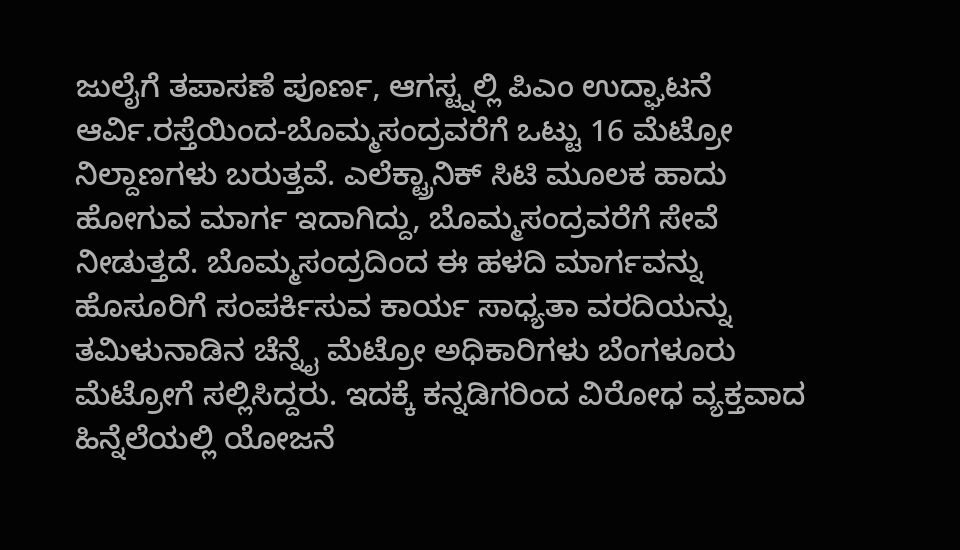ಜುಲೈಗೆ ತಪಾಸಣೆ ಪೂರ್ಣ, ಆಗಸ್ಟ್ನಲ್ಲಿ ಪಿಎಂ ಉದ್ಘಾಟನೆ
ಆರ್ವಿ.ರಸ್ತೆಯಿಂದ-ಬೊಮ್ಮಸಂದ್ರವರೆಗೆ ಒಟ್ಟು 16 ಮೆಟ್ರೋ ನಿಲ್ದಾಣಗಳು ಬರುತ್ತವೆ. ಎಲೆಕ್ಟ್ರಾನಿಕ್ ಸಿಟಿ ಮೂಲಕ ಹಾದು ಹೋಗುವ ಮಾರ್ಗ ಇದಾಗಿದ್ದು, ಬೊಮ್ಮಸಂದ್ರವರೆಗೆ ಸೇವೆ ನೀಡುತ್ತದೆ. ಬೊಮ್ಮಸಂದ್ರದಿಂದ ಈ ಹಳದಿ ಮಾರ್ಗವನ್ನು ಹೊಸೂರಿಗೆ ಸಂಪರ್ಕಿಸುವ ಕಾರ್ಯ ಸಾಧ್ಯತಾ ವರದಿಯನ್ನು ತಮಿಳುನಾಡಿನ ಚೆನ್ನೈ ಮೆಟ್ರೋ ಅಧಿಕಾರಿಗಳು ಬೆಂಗಳೂರು ಮೆಟ್ರೋಗೆ ಸಲ್ಲಿಸಿದ್ದರು. ಇದಕ್ಕೆ ಕನ್ನಡಿಗರಿಂದ ವಿರೋಧ ವ್ಯಕ್ತವಾದ ಹಿನ್ನೆಲೆಯಲ್ಲಿ ಯೋಜನೆ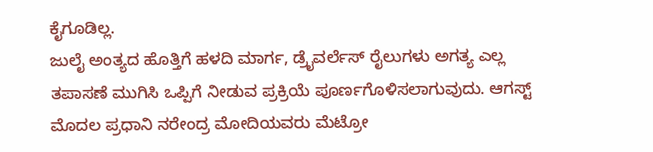ಕೈಗೂಡಿಲ್ಲ.
ಜುಲೈ ಅಂತ್ಯದ ಹೊತ್ತಿಗೆ ಹಳದಿ ಮಾರ್ಗ, ಡ್ರೈವರ್ಲೆಸ್ ರೈಲುಗಳು ಅಗತ್ಯ ಎಲ್ಲ ತಪಾಸಣೆ ಮುಗಿಸಿ ಒಪ್ಪಿಗೆ ನೀಡುವ ಪ್ರಕ್ರಿಯೆ ಪೂರ್ಣಗೊಳಿಸಲಾಗುವುದು. ಆಗಸ್ಟ್ ಮೊದಲ ಪ್ರಧಾನಿ ನರೇಂದ್ರ ಮೋದಿಯವರು ಮೆಟ್ರೋ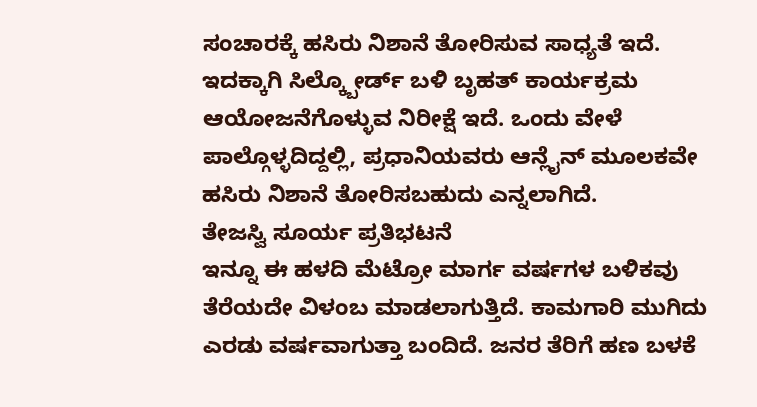ಸಂಚಾರಕ್ಕೆ ಹಸಿರು ನಿಶಾನೆ ತೋರಿಸುವ ಸಾಧ್ಯತೆ ಇದೆ. ಇದಕ್ಕಾಗಿ ಸಿಲ್ಕ್ಬೋರ್ಡ್ ಬಳಿ ಬೃಹತ್ ಕಾರ್ಯಕ್ರಮ ಆಯೋಜನೆಗೊಳ್ಳುವ ನಿರೀಕ್ಷೆ ಇದೆ. ಒಂದು ವೇಳೆ ಪಾಲ್ಗೊಳ್ಳದಿದ್ದಲ್ಲಿ, ಪ್ರಧಾನಿಯವರು ಆನ್ಲೈನ್ ಮೂಲಕವೇ ಹಸಿರು ನಿಶಾನೆ ತೋರಿಸಬಹುದು ಎನ್ನಲಾಗಿದೆ.
ತೇಜಸ್ವಿ ಸೂರ್ಯ ಪ್ರತಿಭಟನೆ
ಇನ್ನೂ ಈ ಹಳದಿ ಮೆಟ್ರೋ ಮಾರ್ಗ ವರ್ಷಗಳ ಬಳಿಕವು ತೆರೆಯದೇ ವಿಳಂಬ ಮಾಡಲಾಗುತ್ತಿದೆ. ಕಾಮಗಾರಿ ಮುಗಿದು ಎರಡು ವರ್ಷವಾಗುತ್ತಾ ಬಂದಿದೆ. ಜನರ ತೆರಿಗೆ ಹಣ ಬಳಕೆ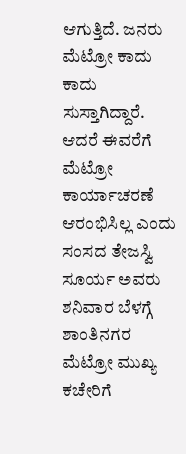ಆಗುತ್ತಿದೆ. ಜನರು ಮೆಟ್ರೋ ಕಾದು ಕಾದು ಸುಸ್ತಾಗಿದ್ದಾರೆ. ಆದರೆ ಈವರೆಗೆ ಮೆಟ್ರೋ ಕಾರ್ಯಾಚರಣೆ ಆರಂಭಿಸಿಲ್ಲ ಎಂದು ಸಂಸದ ತೇಜಸ್ವಿ ಸೂರ್ಯ ಅವರು ಶನಿವಾರ ಬೆಳಗ್ಗೆ ಶಾಂತಿನಗರ ಮೆಟ್ರೋ ಮುಖ್ಯ ಕಚೇರಿಗೆ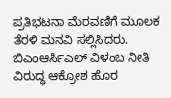ಪ್ರತಿಭಟನಾ ಮೆರವಣಿಗೆ ಮೂಲಕ ತೆರಳಿ ಮನವಿ ಸಲ್ಲಿಸಿದರು. ಬಿಎಂಆರ್ಸಿಎಲ್ ವಿಳಂಬ ನೀತಿ ವಿರುದ್ಧ ಆಕ್ರೋಶ ಹೊರ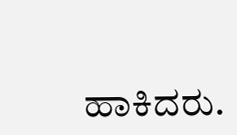ಹಾಕಿದರು.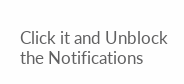Click it and Unblock the Notifications